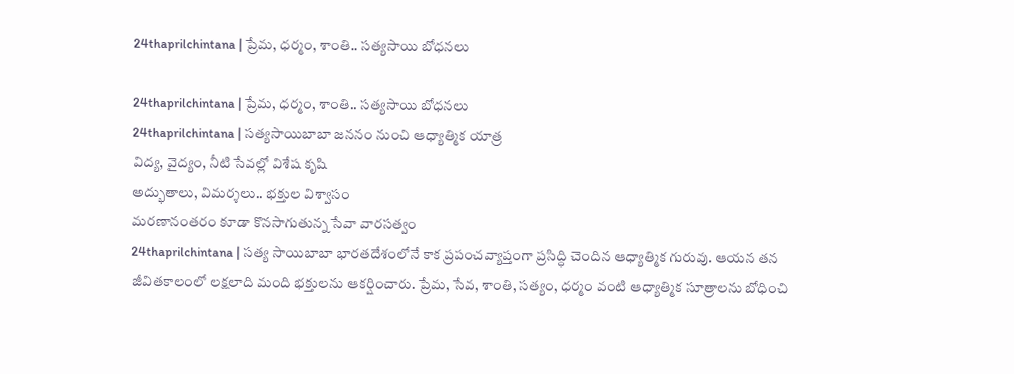24thaprilchintana | ప్రేమ, ధర్మం, శాంతి.. సత్యసాయి బోధనలు

24thaprilchintana | ప్రేమ, ధర్మం, శాంతి.. సత్యసాయి బోధనలు
24thaprilchintana | సత్యసాయిబాబా జననం నుంచి ఆధ్యాత్మిక యాత్ర
విద్య, వైద్యం, నీటి సేవల్లో విశేష కృషి
అద్భుతాలు, విమర్శలు.. భక్తుల విశ్వాసం
మరణానంతరం కూడా కొనసాగుతున్న సేవా వారసత్వం
24thaprilchintana | సత్య సాయిబాబా భారతదేశంలోనే కాక ప్రపంచవ్యాప్తంగా ప్రసిద్ధి చెందిన ఆధ్యాత్మిక గురువు. ఆయన తన జీవితకాలంలో లక్షలాది మంది భక్తులను ఆకర్షించారు. ప్రేమ, సేవ, శాంతి, సత్యం, ధర్మం వంటి ఆధ్యాత్మిక సూత్రాలను బోధించి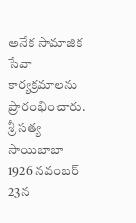అనేక సామాజిక సేవా కార్యక్రమాలను ప్రారంభించారు.
శ్రీ సత్య సాయిబాబా 1926 నవంబర్ 23న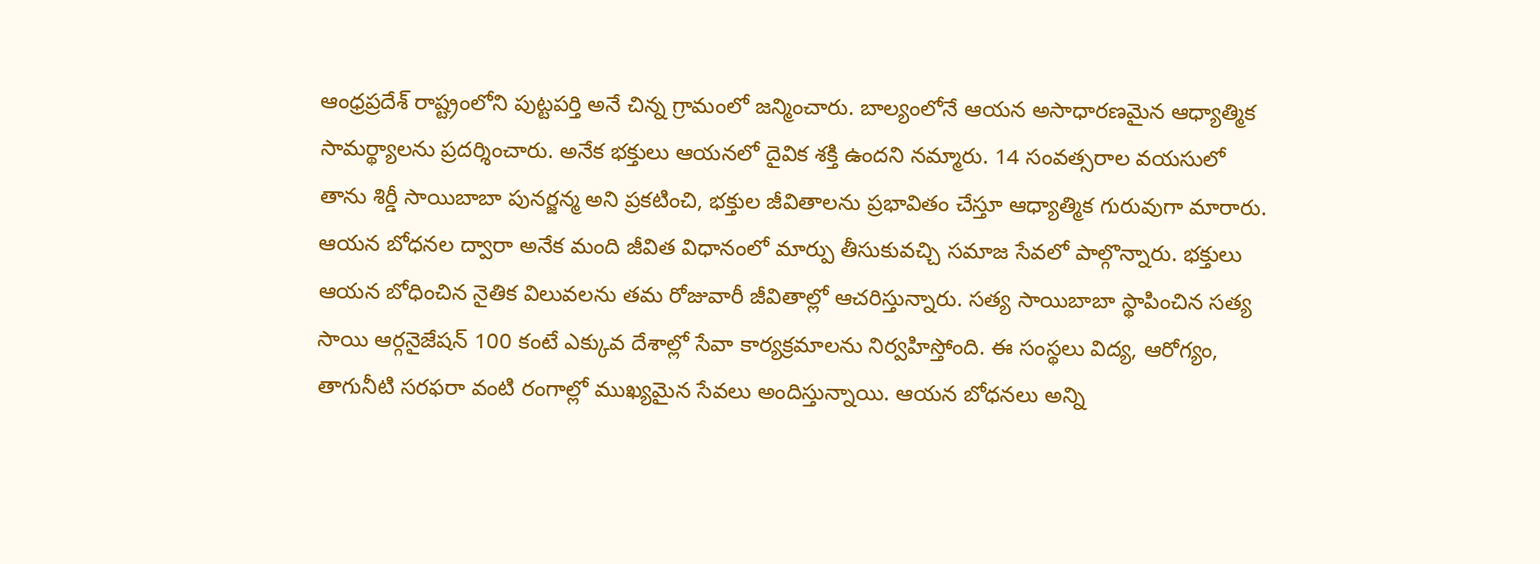ఆంధ్రప్రదేశ్ రాష్ట్రంలోని పుట్టపర్తి అనే చిన్న గ్రామంలో జన్మించారు. బాల్యంలోనే ఆయన అసాధారణమైన ఆధ్యాత్మిక సామర్థ్యాలను ప్రదర్శించారు. అనేక భక్తులు ఆయనలో దైవిక శక్తి ఉందని నమ్మారు. 14 సంవత్సరాల వయసులో తాను శిర్డీ సాయిబాబా పునర్జన్మ అని ప్రకటించి, భక్తుల జీవితాలను ప్రభావితం చేస్తూ ఆధ్యాత్మిక గురువుగా మారారు.
ఆయన బోధనల ద్వారా అనేక మంది జీవిత విధానంలో మార్పు తీసుకువచ్చి సమాజ సేవలో పాల్గొన్నారు. భక్తులు ఆయన బోధించిన నైతిక విలువలను తమ రోజువారీ జీవితాల్లో ఆచరిస్తున్నారు. సత్య సాయిబాబా స్థాపించిన సత్య సాయి ఆర్గనైజేషన్ 100 కంటే ఎక్కువ దేశాల్లో సేవా కార్యక్రమాలను నిర్వహిస్తోంది. ఈ సంస్థలు విద్య, ఆరోగ్యం, తాగునీటి సరఫరా వంటి రంగాల్లో ముఖ్యమైన సేవలు అందిస్తున్నాయి. ఆయన బోధనలు అన్ని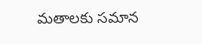మతాలకు సమాన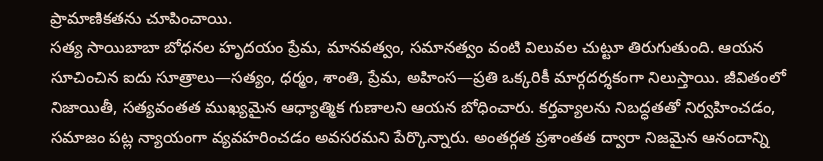ప్రామాణికతను చూపించాయి.
సత్య సాయిబాబా బోధనల హృదయం ప్రేమ, మానవత్వం, సమానత్వం వంటి విలువల చుట్టూ తిరుగుతుంది. ఆయన సూచించిన ఐదు సూత్రాలు—సత్యం, ధర్మం, శాంతి, ప్రేమ, అహింస—ప్రతి ఒక్కరికీ మార్గదర్శకంగా నిలుస్తాయి. జీవితంలో నిజాయితీ, సత్యవంతత ముఖ్యమైన ఆధ్యాత్మిక గుణాలని ఆయన బోధించారు. కర్తవ్యాలను నిబద్ధతతో నిర్వహించడం, సమాజం పట్ల న్యాయంగా వ్యవహరించడం అవసరమని పేర్కొన్నారు. అంతర్గత ప్రశాంతత ద్వారా నిజమైన ఆనందాన్ని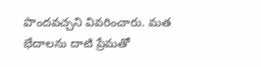పొందవచ్చని వివరించారు. మత భేదాలను దాటి ప్రేమతో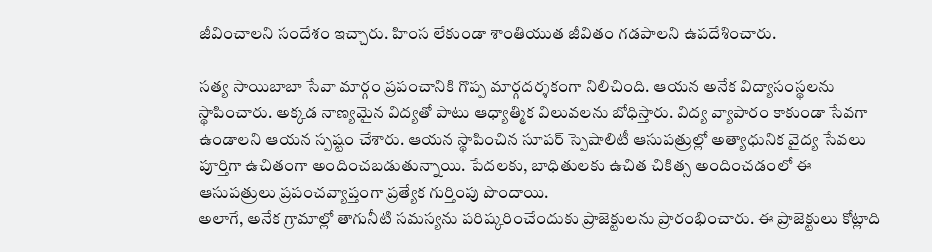జీవించాలని సందేశం ఇచ్చారు. హింస లేకుండా శాంతియుత జీవితం గడపాలని ఉపదేశించారు.

సత్య సాయిబాబా సేవా మార్గం ప్రపంచానికి గొప్ప మార్గదర్శకంగా నిలిచింది. ఆయన అనేక విద్యాసంస్థలను స్థాపించారు. అక్కడ నాణ్యమైన విద్యతో పాటు ఆధ్యాత్మిక విలువలను బోధిస్తారు. విద్య వ్యాపారం కాకుండా సేవగా ఉండాలని ఆయన స్పష్టం చేశారు. ఆయన స్థాపించిన సూపర్ స్పెషాలిటీ ఆసుపత్రుల్లో అత్యాధునిక వైద్య సేవలు పూర్తిగా ఉచితంగా అందించబడుతున్నాయి. పేదలకు, బాధితులకు ఉచిత చికిత్స అందించడంలో ఈ ఆసుపత్రులు ప్రపంచవ్యాప్తంగా ప్రత్యేక గుర్తింపు పొందాయి.
అలాగే, అనేక గ్రామాల్లో తాగునీటి సమస్యను పరిష్కరించేందుకు ప్రాజెక్టులను ప్రారంభించారు. ఈ ప్రాజెక్టులు కోట్లాది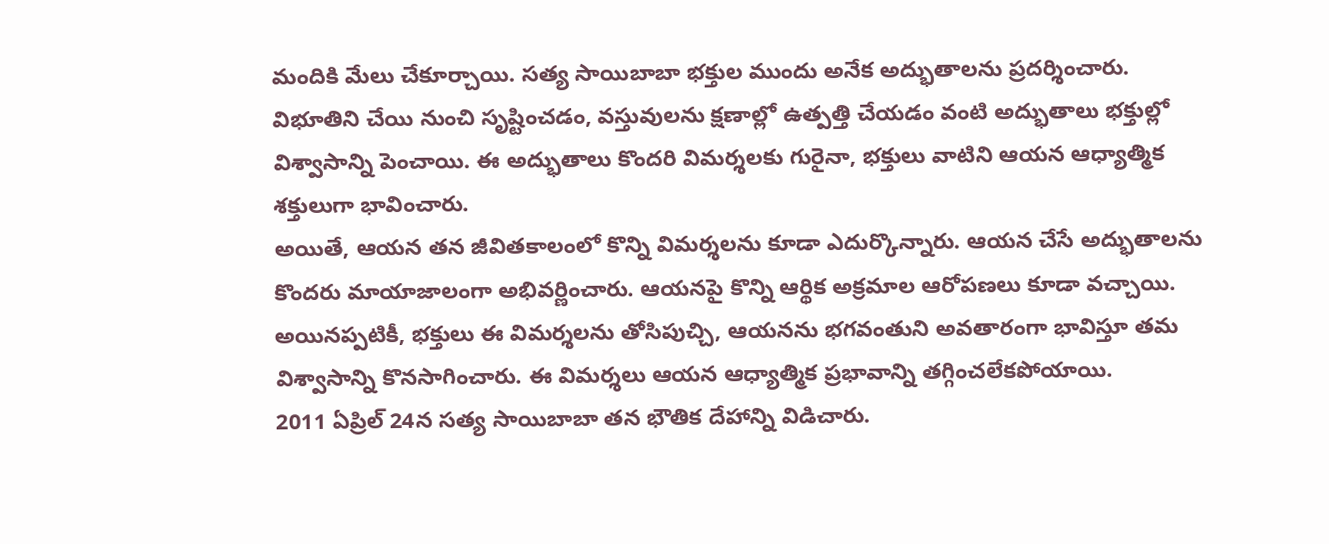మందికి మేలు చేకూర్చాయి. సత్య సాయిబాబా భక్తుల ముందు అనేక అద్భుతాలను ప్రదర్శించారు. విభూతిని చేయి నుంచి సృష్టించడం, వస్తువులను క్షణాల్లో ఉత్పత్తి చేయడం వంటి అద్భుతాలు భక్తుల్లో విశ్వాసాన్ని పెంచాయి. ఈ అద్భుతాలు కొందరి విమర్శలకు గురైనా, భక్తులు వాటిని ఆయన ఆధ్యాత్మిక శక్తులుగా భావించారు.
అయితే, ఆయన తన జీవితకాలంలో కొన్ని విమర్శలను కూడా ఎదుర్కొన్నారు. ఆయన చేసే అద్భుతాలను కొందరు మాయాజాలంగా అభివర్ణించారు. ఆయనపై కొన్ని ఆర్థిక అక్రమాల ఆరోపణలు కూడా వచ్చాయి. అయినప్పటికీ, భక్తులు ఈ విమర్శలను తోసిపుచ్చి, ఆయనను భగవంతుని అవతారంగా భావిస్తూ తమ విశ్వాసాన్ని కొనసాగించారు. ఈ విమర్శలు ఆయన ఆధ్యాత్మిక ప్రభావాన్ని తగ్గించలేకపోయాయి.
2011 ఏప్రిల్ 24న సత్య సాయిబాబా తన భౌతిక దేహాన్ని విడిచారు.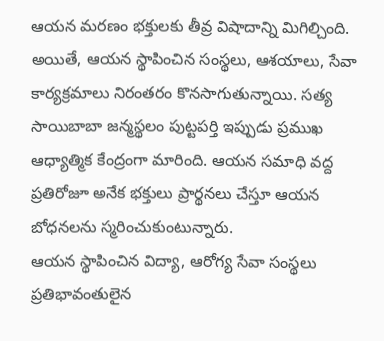ఆయన మరణం భక్తులకు తీవ్ర విషాదాన్ని మిగిల్చింది. అయితే, ఆయన స్థాపించిన సంస్థలు, ఆశయాలు, సేవా కార్యక్రమాలు నిరంతరం కొనసాగుతున్నాయి. సత్య సాయిబాబా జన్మస్థలం పుట్టపర్తి ఇప్పుడు ప్రముఖ ఆధ్యాత్మిక కేంద్రంగా మారింది. ఆయన సమాధి వద్ద ప్రతిరోజూ అనేక భక్తులు ప్రార్థనలు చేస్తూ ఆయన బోధనలను స్మరించుకుంటున్నారు.
ఆయన స్థాపించిన విద్యా, ఆరోగ్య సేవా సంస్థలు ప్రతిభావంతులైన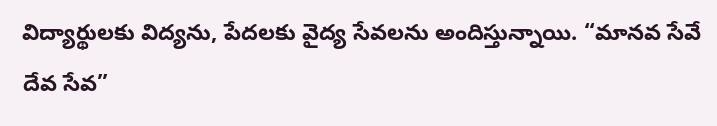విద్యార్థులకు విద్యను, పేదలకు వైద్య సేవలను అందిస్తున్నాయి. “మానవ సేవే దేవ సేవ”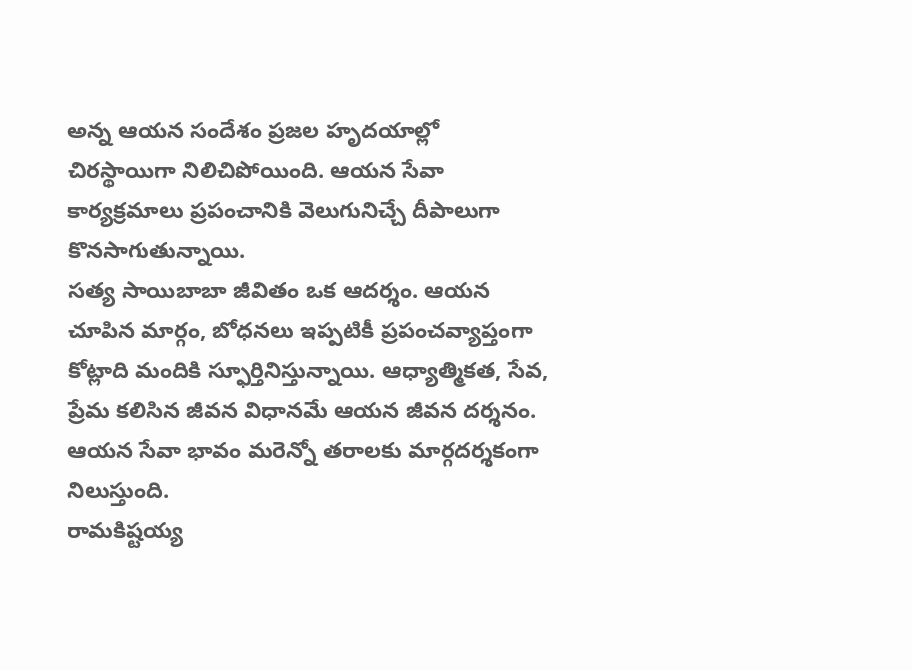అన్న ఆయన సందేశం ప్రజల హృదయాల్లో చిరస్థాయిగా నిలిచిపోయింది. ఆయన సేవా కార్యక్రమాలు ప్రపంచానికి వెలుగునిచ్చే దీపాలుగా కొనసాగుతున్నాయి.
సత్య సాయిబాబా జీవితం ఒక ఆదర్శం. ఆయన చూపిన మార్గం, బోధనలు ఇప్పటికీ ప్రపంచవ్యాప్తంగా కోట్లాది మందికి స్ఫూర్తినిస్తున్నాయి. ఆధ్యాత్మికత, సేవ, ప్రేమ కలిసిన జీవన విధానమే ఆయన జీవన దర్శనం. ఆయన సేవా భావం మరెన్నో తరాలకు మార్గదర్శకంగా నిలుస్తుంది.
రామకిష్టయ్య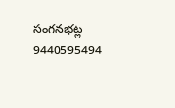సంగనభట్ల
9440595494